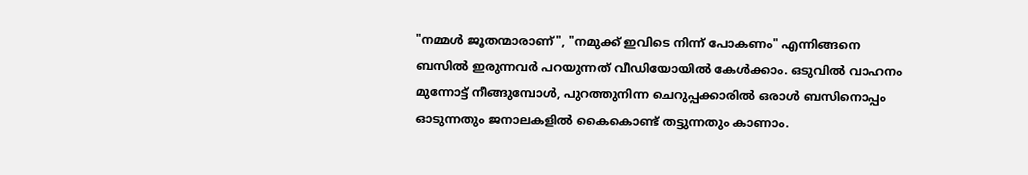"നമ്മൾ ജൂതന്മാരാണ്", "നമുക്ക് ഇവിടെ നിന്ന് പോകണം" എന്നിങ്ങനെ ബസിൽ ഇരുന്നവർ പറയുന്നത് വീഡിയോയിൽ കേൾക്കാം. ഒടുവിൽ വാഹനം മുന്നോട്ട് നീങ്ങുമ്പോൾ, പുറത്തുനിന്ന ചെറുപ്പക്കാരിൽ ഒരാൾ ബസിനൊപ്പം ഓടുന്നതും ജനാലകളിൽ കൈകൊണ്ട് തട്ടുന്നതും കാണാം.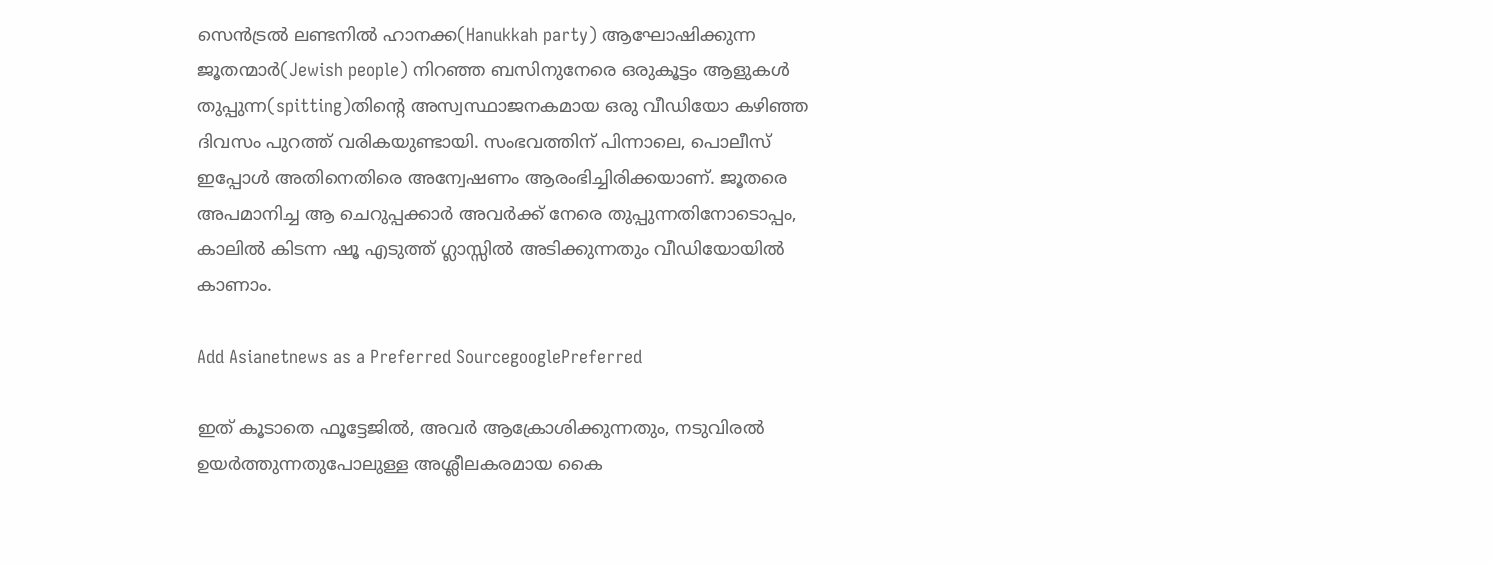സെൻട്രൽ ലണ്ടനിൽ ഹാനക്ക(Hanukkah party) ആഘോഷിക്കുന്ന ജൂതന്മാർ(Jewish people) നിറഞ്ഞ ബസിനുനേരെ ഒരുകൂട്ടം ആളുകൾ തുപ്പുന്ന(spitting)തിന്റെ അസ്വസ്ഥാജനകമായ ഒരു വീഡിയോ കഴിഞ്ഞ ദിവസം പുറത്ത് വരികയുണ്ടായി. സംഭവത്തിന് പിന്നാലെ, പൊലീസ് ഇപ്പോൾ അതിനെതിരെ അന്വേഷണം ആരംഭിച്ചിരിക്കയാണ്. ജൂതരെ അപമാനിച്ച ആ ചെറുപ്പക്കാർ അവർക്ക് നേരെ തുപ്പുന്നതിനോടൊപ്പം, കാലിൽ കിടന്ന ഷൂ എടുത്ത് ഗ്ലാസ്സിൽ അടിക്കുന്നതും വീഡിയോയിൽ കാണാം.

Add Asianetnews as a Preferred SourcegooglePreferred

ഇത് കൂടാതെ ഫൂട്ടേജിൽ, അവർ ആക്രോശിക്കുന്നതും, നടുവിരൽ ഉയർത്തുന്നതുപോലുള്ള അശ്ലീലകരമായ കൈ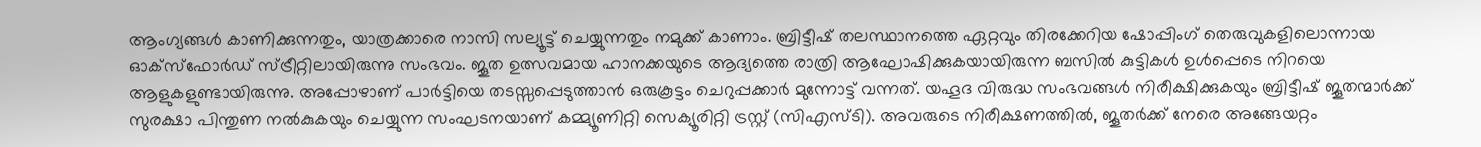ആംഗ്യങ്ങൾ കാണിക്കുന്നതും, യാത്രക്കാരെ നാസി സല്യൂട്ട് ചെയ്യുന്നതും നമുക്ക് കാണാം. ബ്രിട്ടീഷ് തലസ്ഥാനത്തെ ഏറ്റവും തിരക്കേറിയ ഷോപ്പിംഗ് തെരുവുകളിലൊന്നായ ഓക്‌സ്‌ഫോർഡ് സ്ട്രീറ്റിലായിരുന്നു സംഭവം. ജൂത ഉത്സവമായ ഹാനക്കയുടെ ആദ്യത്തെ രാത്രി ആഘോഷിക്കുകയായിരുന്ന ബസിൽ കുട്ടികൾ ഉൾപ്പെടെ നിറയെ ആളുകളുണ്ടായിരുന്നു. അപ്പോഴാണ് പാർട്ടിയെ തടസ്സപ്പെടുത്താൻ ഒരുകൂട്ടം ചെറുപ്പക്കാർ മുന്നോട്ട് വന്നത്. യഹൂദ വിരുദ്ധ സംഭവങ്ങൾ നിരീക്ഷിക്കുകയും ബ്രിട്ടീഷ് ജൂതന്മാർക്ക് സുരക്ഷാ പിന്തുണ നൽകുകയും ചെയ്യുന്ന സംഘടനയാണ് കമ്മ്യൂണിറ്റി സെക്യൂരിറ്റി ട്രസ്റ്റ് (സിഎസ്ടി). അവരുടെ നിരീക്ഷണത്തിൽ, ജൂതർക്ക് നേരെ അങ്ങേയറ്റം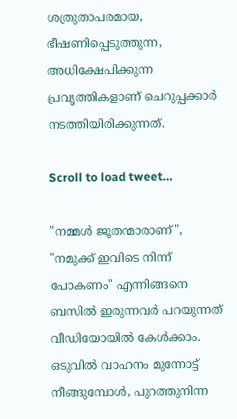ശത്രുതാപരമായ, ഭീഷണിപ്പെടുത്തുന്ന, അധിക്ഷേപിക്കുന്ന പ്രവൃത്തികളാണ് ചെറുപ്പക്കാർ നടത്തിയിരിക്കുന്നത്.

Scroll to load tweet…

"നമ്മൾ ജൂതന്മാരാണ്", "നമുക്ക് ഇവിടെ നിന്ന് പോകണം" എന്നിങ്ങനെ ബസിൽ ഇരുന്നവർ പറയുന്നത് വീഡിയോയിൽ കേൾക്കാം. ഒടുവിൽ വാഹനം മുന്നോട്ട് നീങ്ങുമ്പോൾ, പുറത്തുനിന്ന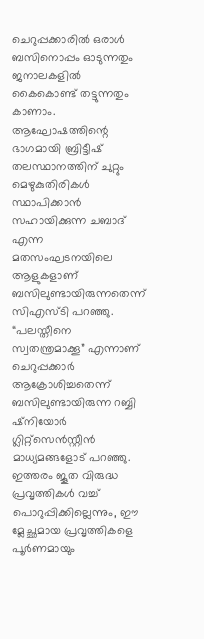ചെറുപ്പക്കാരിൽ ഒരാൾ ബസിനൊപ്പം ഓടുന്നതും ജനാലകളിൽ കൈകൊണ്ട് തട്ടുന്നതും കാണാം. ആഘോഷത്തിന്റെ ഭാഗമായി ബ്രിട്ടീഷ് തലസ്ഥാനത്തിന് ചുറ്റും മെഴുകുതിരികൾ സ്ഥാപിക്കാൻ സഹായിക്കുന്ന ചബാദ് എന്ന മതസംഘടനയിലെ ആളുകളാണ് ബസിലുണ്ടായിരുന്നതെന്ന് സിഎസ്ടി പറഞ്ഞു. “പലസ്തീനെ സ്വതന്ത്രമാക്കൂ” എന്നാണ് ചെറുപ്പക്കാർ ആക്രോശിച്ചതെന്ന് ബസിലുണ്ടായിരുന്ന റബ്ബി ഷ്‌നിയോർ ഗ്ലിറ്റ്‌സെൻസ്റ്റീൻ മാധ്യമങ്ങളോട് പറഞ്ഞു. ഇത്തരം ജൂത വിരുദ്ധ പ്രവൃത്തികൾ വച്ച് പൊറുപ്പിക്കില്ലെന്നും, ഈ മ്ലേച്ഛമായ പ്രവൃത്തികളെ പൂർണമായും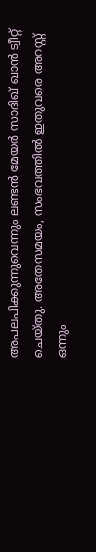അപലപിക്കുന്നുവെന്നും ലണ്ടൻ മേയർ സാദിഖ് ഖാൻ ട്വീറ്റ് ചെയ്തു. അതേസമയം, സംഭവത്തിൽ ഇതുവരെ അറസ്റ്റ് ഒന്നും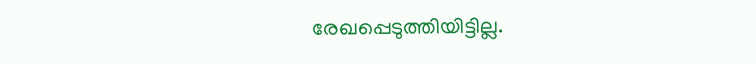രേഖപ്പെടുത്തിയിട്ടില്ല.